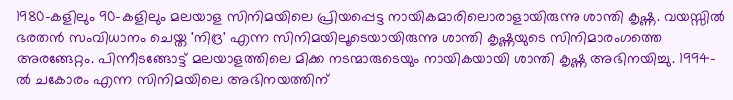1980-കളിലും 90-കളിലും മലയാള സിനിമയിലെ പ്രിയപ്പെട്ട നായികമാരിലൊരാളായിരുന്നു ശാന്തി കൃഷ്ണ. വയസ്സില്‍ ഭരതന്‍ സംവിധാനം ചെയ്ത 'നിദ്ര' എന്ന സിനിമയിലൂടെയായിരുന്നു ശാന്തി കൃഷ്ണയുടെ സിനിമാരംഗത്തെ അരങ്ങേറ്റം. പിന്നീടങ്ങോട്ട് മലയാളത്തിലെ മിക്ക നടന്മാരുടെയും നായികയായി ശാന്തി കൃഷ്ണ അഭിനയിച്ചു. 1994-ല്‍ ചകോരം എന്ന സിനിമയിലെ അഭിനയത്തിന്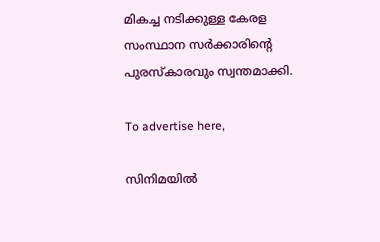മികച്ച നടിക്കുള്ള കേരള സംസ്ഥാന സര്‍ക്കാരിന്റെ പുരസ്‌കാരവും സ്വന്തമാക്കി.

To advertise here,

സിനിമയില്‍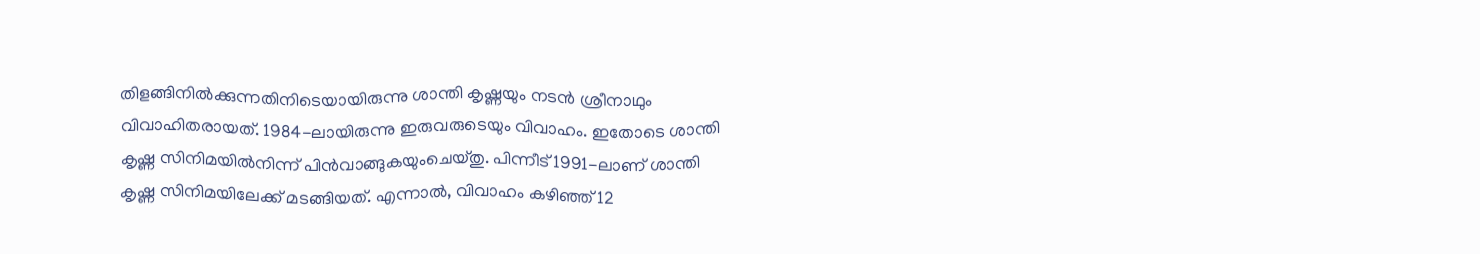തിളങ്ങിനില്‍ക്കുന്നതിനിടെയായിരുന്നു ശാന്തി കൃഷ്ണയും നടന്‍ ശ്രീനാഥും വിവാഹിതരായത്. 1984-ലായിരുന്നു ഇരുവരുടെയും വിവാഹം. ഇതോടെ ശാന്തി കൃഷ്ണ സിനിമയില്‍നിന്ന് പിന്‍വാങ്ങുകയുംചെയ്തു. പിന്നീട് 1991-ലാണ് ശാന്തി കൃഷ്ണ സിനിമയിലേക്ക് മടങ്ങിയത്. എന്നാല്‍, വിവാഹം കഴിഞ്ഞ് 12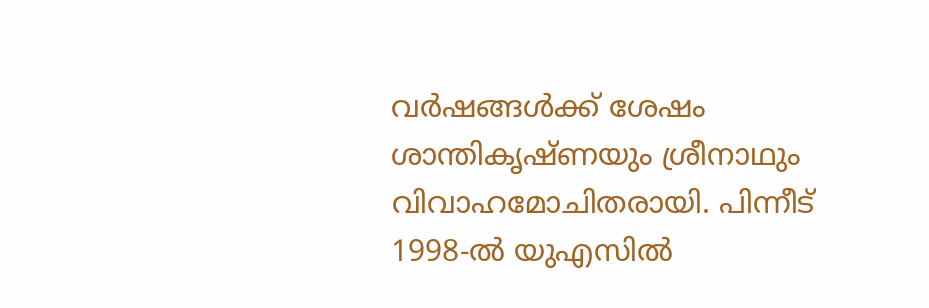വര്‍ഷങ്ങള്‍ക്ക് ശേഷം ശാന്തികൃഷ്ണയും ശ്രീനാഥും വിവാഹമോചിതരായി. പിന്നീട് 1998-ല്‍ യുഎസില്‍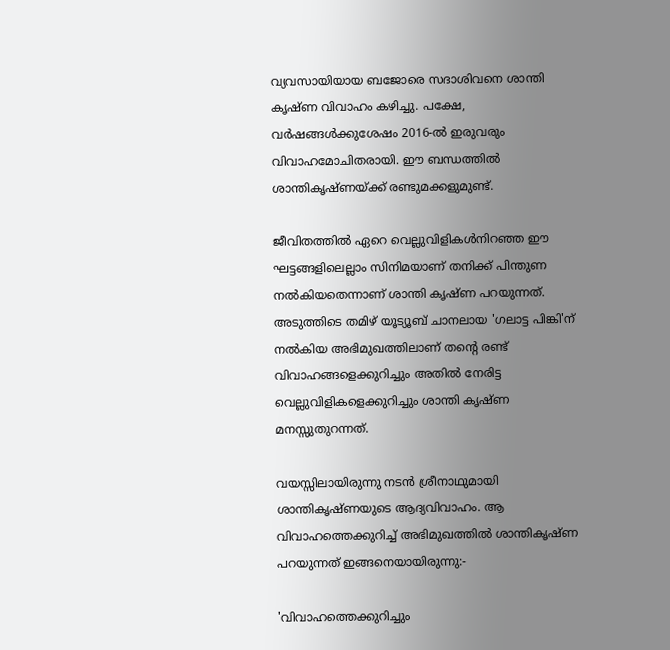വ്യവസായിയായ ബജോരെ സദാശിവനെ ശാന്തി കൃഷ്ണ വിവാഹം കഴിച്ചു. പക്ഷേ, വര്‍ഷങ്ങള്‍ക്കുശേഷം 2016-ല്‍ ഇരുവരും വിവാഹമോചിതരായി. ഈ ബന്ധത്തില്‍ ശാന്തികൃഷ്ണയ്ക്ക് രണ്ടുമക്കളുമുണ്ട്.

ജീവിതത്തില്‍ ഏറെ വെല്ലുവിളികള്‍നിറഞ്ഞ ഈ ഘട്ടങ്ങളിലെല്ലാം സിനിമയാണ് തനിക്ക് പിന്തുണ നല്‍കിയതെന്നാണ് ശാന്തി കൃഷ്ണ പറയുന്നത്. അടുത്തിടെ തമിഴ് യൂട്യൂബ് ചാനലായ 'ഗലാട്ട പിങ്കി'ന് നല്‍കിയ അഭിമുഖത്തിലാണ് തന്റെ രണ്ട് വിവാഹങ്ങളെക്കുറിച്ചും അതില്‍ നേരിട്ട വെല്ലുവിളികളെക്കുറിച്ചും ശാന്തി കൃഷ്ണ മനസ്സുതുറന്നത്.

വയസ്സിലായിരുന്നു നടന്‍ ശ്രീനാഥുമായി ശാന്തികൃഷ്ണയുടെ ആദ്യവിവാഹം. ആ വിവാഹത്തെക്കുറിച്ച് അഭിമുഖത്തില്‍ ശാന്തികൃഷ്ണ പറയുന്നത് ഇങ്ങനെയായിരുന്നു:-

'വിവാഹത്തെക്കുറിച്ചും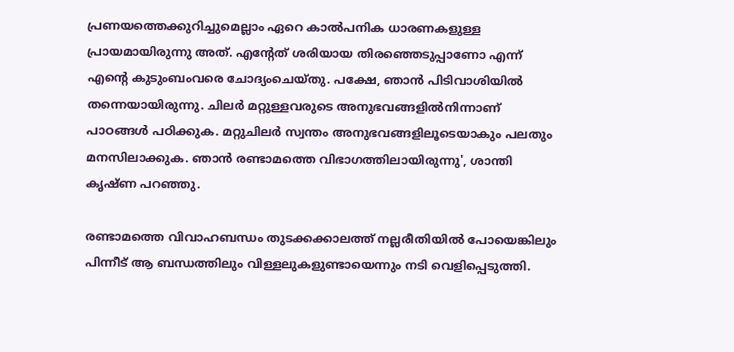പ്രണയത്തെക്കുറിച്ചുമെല്ലാം ഏറെ കാല്‍പനിക ധാരണകളുള്ള പ്രായമായിരുന്നു അത്. എന്റേത് ശരിയായ തിരഞ്ഞെടുപ്പാണോ എന്ന് എന്റെ കുടുംബംവരെ ചോദ്യംചെയ്തു. പക്ഷേ, ഞാന്‍ പിടിവാശിയില്‍ തന്നെയായിരുന്നു. ചിലര്‍ മറ്റുള്ളവരുടെ അനുഭവങ്ങളില്‍നിന്നാണ് പാഠങ്ങള്‍ പഠിക്കുക. മറ്റുചിലര്‍ സ്വന്തം അനുഭവങ്ങളിലൂടെയാകും പലതും മനസിലാക്കുക. ഞാന്‍ രണ്ടാമത്തെ വിഭാഗത്തിലായിരുന്നു', ശാന്തി കൃഷ്ണ പറഞ്ഞു.

രണ്ടാമത്തെ വിവാഹബന്ധം തുടക്കക്കാലത്ത് നല്ലരീതിയില്‍ പോയെങ്കിലും പിന്നീട് ആ ബന്ധത്തിലും വിള്ളലുകളുണ്ടായെന്നും നടി വെളിപ്പെടുത്തി.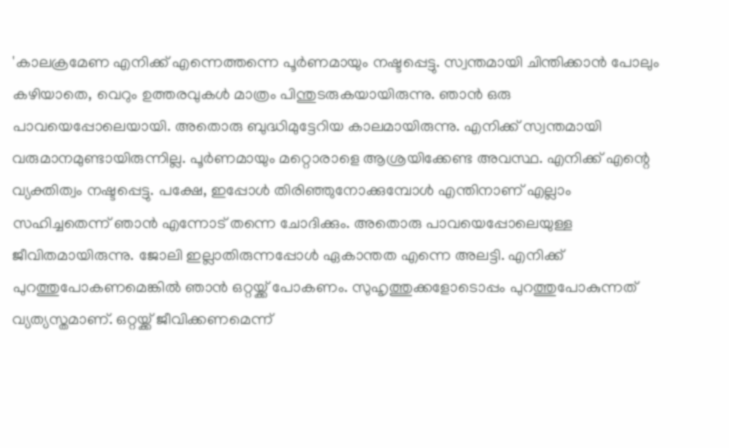'കാലക്രമേണ എനിക്ക് എന്നെത്തന്നെ പൂര്‍ണമായും നഷ്ടപ്പെട്ടു. സ്വന്തമായി ചിന്തിക്കാന്‍ പോലും കഴിയാതെ, വെറും ഉത്തരവുകള്‍ മാത്രം പിന്തുടരുകയായിരുന്നു. ഞാന്‍ ഒരു പാവയെപ്പോലെയായി. അതൊരു ബുദ്ധിമുട്ടേറിയ കാലമായിരുന്നു. എനിക്ക് സ്വന്തമായി വരുമാനമുണ്ടായിരുന്നില്ല. പൂര്‍ണമായും മറ്റൊരാളെ ആശ്രയിക്കേണ്ട അവസ്ഥ. എനിക്ക് എന്റെ വ്യക്തിത്വം നഷ്ടപ്പെട്ടു. പക്ഷേ, ഇപ്പോള്‍ തിരിഞ്ഞുനോക്കുമ്പോള്‍ എന്തിനാണ് എല്ലാം സഹിച്ചതെന്ന് ഞാന്‍ എന്നോട് തന്നെ ചോദിക്കും. അതൊരു പാവയെപ്പോലെയുള്ള ജീവിതമായിരുന്നു. ജോലി ഇല്ലാതിരുന്നപ്പോള്‍ ഏകാന്തത എന്നെ അലട്ടി. എനിക്ക് പുറത്തുപോകണമെങ്കില്‍ ഞാന്‍ ഒറ്റയ്ക്ക് പോകണം. സുഹൃത്തുക്കളോടൊപ്പം പുറത്തുപോകുന്നത് വ്യത്യസ്തമാണ്. ഒറ്റയ്ക്ക് ജീവിക്കണമെന്ന്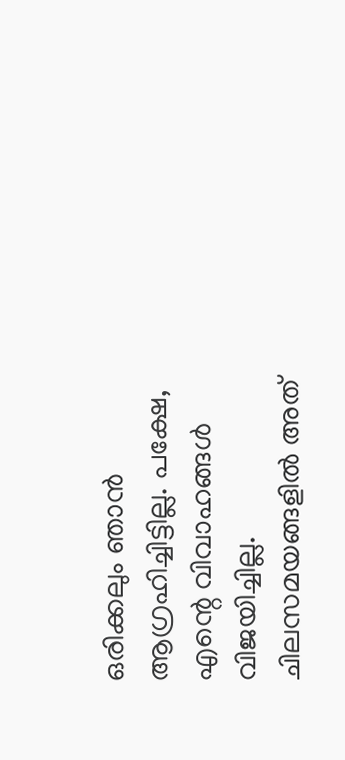ഒരിക്കലും ഞാന്‍ ആഗ്രഹിച്ചിട്ടില്ല. പക്ഷേ, എന്റെ വിവാഹങ്ങള്‍ വിജയിച്ചില്ല. ചിലസമയങ്ങളില്‍ അത്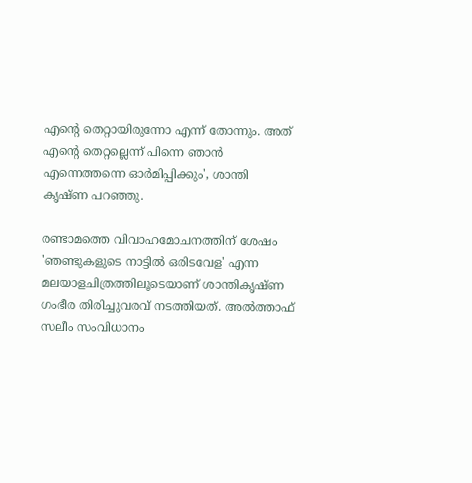എന്റെ തെറ്റായിരുന്നോ എന്ന് തോന്നും. അത് എന്റെ തെറ്റല്ലെന്ന് പിന്നെ ഞാന്‍ എന്നെത്തന്നെ ഓര്‍മിപ്പിക്കും', ശാന്തി കൃഷ്ണ പറഞ്ഞു.

രണ്ടാമത്തെ വിവാഹമോചനത്തിന് ശേഷം 'ഞണ്ടുകളുടെ നാട്ടില്‍ ഒരിടവേള' എന്ന മലയാളചിത്രത്തിലൂടെയാണ് ശാന്തികൃഷ്ണ ഗംഭീര തിരിച്ചുവരവ് നടത്തിയത്. അല്‍ത്താഫ് സലീം സംവിധാനം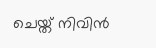ചെയ്ത് നിവിന്‍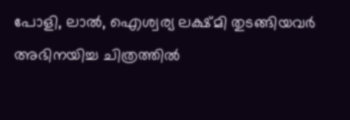പോളി, ലാല്‍, ഐശ്വര്യ ലക്ഷ്മി തുടങ്ങിയവര്‍ അഭിനയിച്ച ചിത്രത്തില്‍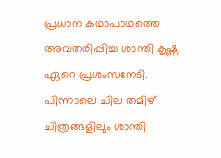പ്രധാന കഥാപാഥത്തെ അവതരിപ്പിച്ച ശാന്തി കൃഷ്ണ ഏറെ പ്രശംസനേടി. പിന്നാലെ ചില തമിഴ് ചിത്രങ്ങളിലും ശാന്തി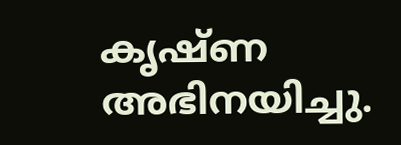കൃഷ്ണ അഭിനയിച്ചു.